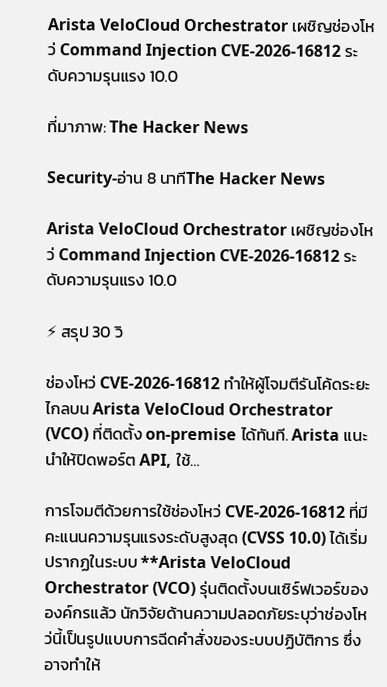Arista VeloCloud Orchestrator เผชิญช่องโหว่ Command Injection CVE‑2026‑16812 ระดับความรุนแรง 10.0

ที่มาภาพ: The Hacker News

Security-อ่าน 8 นาทีThe Hacker News

Arista VeloCloud Orchestrator เผชิญช่องโหว่ Command Injection CVE‑2026‑16812 ระดับความรุนแรง 10.0

⚡ สรุป 30 วิ

ช่องโหว่ CVE‑2026‑16812 ทำให้ผู้โจมตีรันโค้ดระยะไกลบน Arista VeloCloud Orchestrator (VCO) ที่ติดตั้ง on‑premise ได้ทันที. Arista แนะนำให้ปิดพอร์ต API, ใช้…

การโจมตีด้วยการใช้ช่องโหว่ CVE‑2026‑16812 ที่มีคะแนนความรุนแรงระดับสูงสุด (CVSS 10.0) ได้เริ่มปรากฏในระบบ **Arista VeloCloud Orchestrator (VCO) รุ่นติดตั้งบนเซิร์ฟเวอร์ขององค์กรแล้ว นักวิจัยด้านความปลอดภัยระบุว่าช่องโหว่นี้เป็นรูปแบบการฉีดคำสั่งของระบบปฏิบัติการ ซึ่งอาจทำให้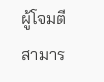ผู้โจมตีสามาร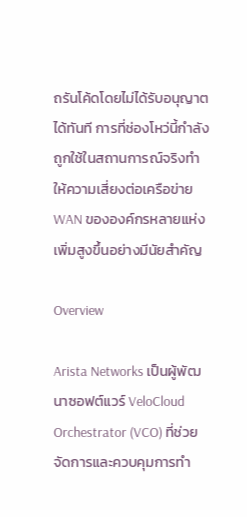ถรันโค้ดโดยไม่ได้รับอนุญาตได้ทันที การที่ช่องโหว่นี้กำลังถูกใช้ในสถานการณ์จริงทำให้ความเสี่ยงต่อเครือข่าย WAN ขององค์กรหลายแห่งเพิ่มสูงขึ้นอย่างมีนัยสำคัญ

Overview

Arista Networks เป็นผู้พัฒนาซอฟต์แวร์ VeloCloud Orchestrator (VCO) ที่ช่วยจัดการและควบคุมการทำ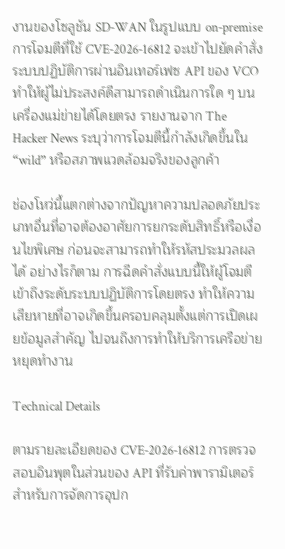งานของโซลูชัน SD‑WAN ในรูปแบบ on‑premise การโจมตีที่ใช้ CVE‑2026‑16812 จะเข้าไปยัดคำสั่งระบบปฏิบัติการผ่านอินเทอร์เฟซ API ของ VCO ทำให้ผู้ไม่ประสงค์ดีสามารถดำเนินการใด ๆ บนเครื่องแม่ข่ายได้โดยตรง รายงานจาก The Hacker News ระบุว่าการโจมตีนี้กำลังเกิดขึ้นใน “wild” หรือสภาพแวดล้อมจริงของลูกค้า

ช่องโหว่นี้แตกต่างจากปัญหาความปลอดภัยประเภทอื่นที่อาจต้องอาศัยการยกระดับสิทธิ์หรือเงื่อนไขพิเศษ ก่อนจะสามารถทำให้รหัสประมวลผลได้ อย่างไรก็ตาม การฉีดคำสั่งแบบนี้ให้ผู้โจมตีเข้าถึงระดับระบบปฏิบัติการโดยตรง ทำให้ความเสียหายที่อาจเกิดขึ้นครอบคลุมตั้งแต่การเปิดเผยข้อมูลสำคัญ ไปจนถึงการทำให้บริการเครือข่ายหยุดทำงาน

Technical Details

ตามรายละเอียดของ CVE‑2026‑16812 การตรวจสอบอินพุตในส่วนของ API ที่รับค่าพารามิเตอร์สำหรับการจัดการอุปก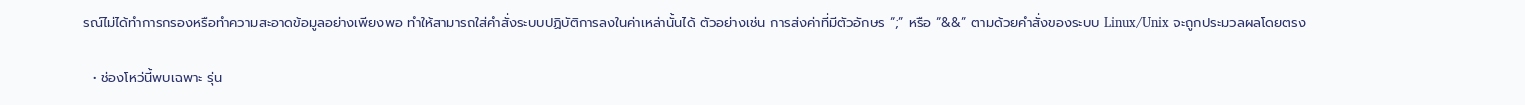รณ์ไม่ได้ทำการกรองหรือทำความสะอาดข้อมูลอย่างเพียงพอ ทำให้สามารถใส่คำสั่งระบบปฏิบัติการลงในค่าเหล่านั้นได้ ตัวอย่างเช่น การส่งค่าที่มีตัวอักษร “;” หรือ “&&” ตามด้วยคำสั่งของระบบ Linux/Unix จะถูกประมวลผลโดยตรง

  • ช่องโหว่นี้พบเฉพาะ รุ่น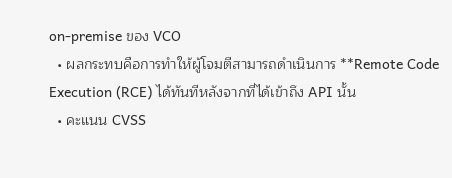on‑premise ของ VCO
  • ผลกระทบคือการทำให้ผู้โจมตีสามารถดำเนินการ **Remote Code Execution (RCE) ได้ทันทีหลังจากที่ได้เข้าถึง API นั้น
  • คะแนน CVSS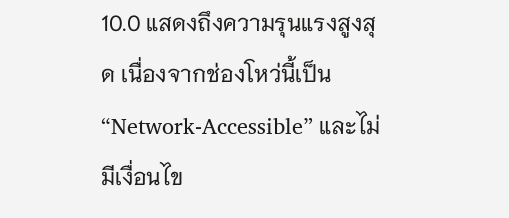10.0 แสดงถึงความรุนแรงสูงสุด เนื่องจากช่องโหว่นี้เป็น “Network‑Accessible” และไม่มีเงื่อนไข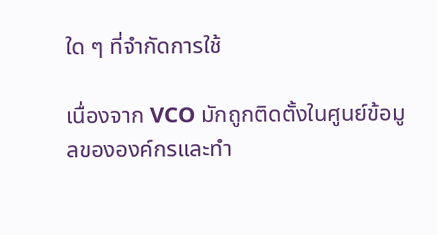ใด ๆ ที่จำกัดการใช้

เนื่องจาก VCO มักถูกติดตั้งในศูนย์ข้อมูลขององค์กรและทำ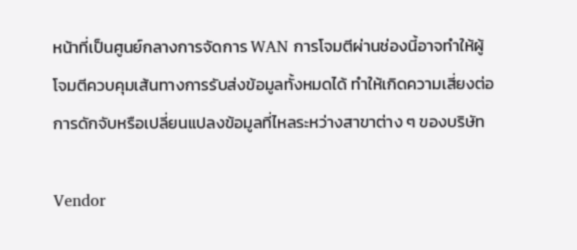หน้าที่เป็นศูนย์กลางการจัดการ WAN การโจมตีผ่านช่องนี้อาจทำให้ผู้โจมตีควบคุมเส้นทางการรับส่งข้อมูลทั้งหมดได้ ทำให้เกิดความเสี่ยงต่อการดักจับหรือเปลี่ยนแปลงข้อมูลที่ไหลระหว่างสาขาต่าง ๆ ของบริษัท

Vendor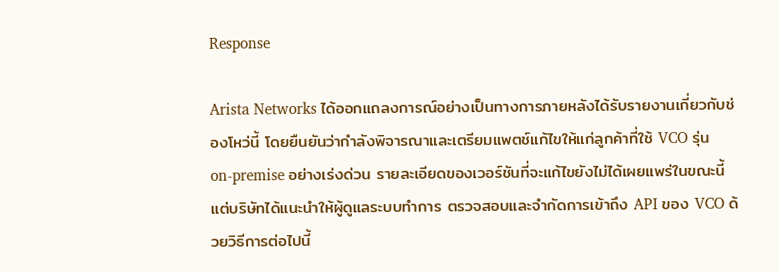Response

Arista Networks ได้ออกแถลงการณ์อย่างเป็นทางการภายหลังได้รับรายงานเกี่ยวกับช่องโหว่นี้ โดยยืนยันว่ากำลังพิจารณาและเตรียมแพตช์แก้ไขให้แก่ลูกค้าที่ใช้ VCO รุ่น on‑premise อย่างเร่งด่วน รายละเอียดของเวอร์ชันที่จะแก้ไขยังไม่ได้เผยแพร่ในขณะนี้ แต่บริษัทได้แนะนำให้ผู้ดูแลระบบทำการ ตรวจสอบและจำกัดการเข้าถึง API ของ VCO ด้วยวิธีการต่อไปนี้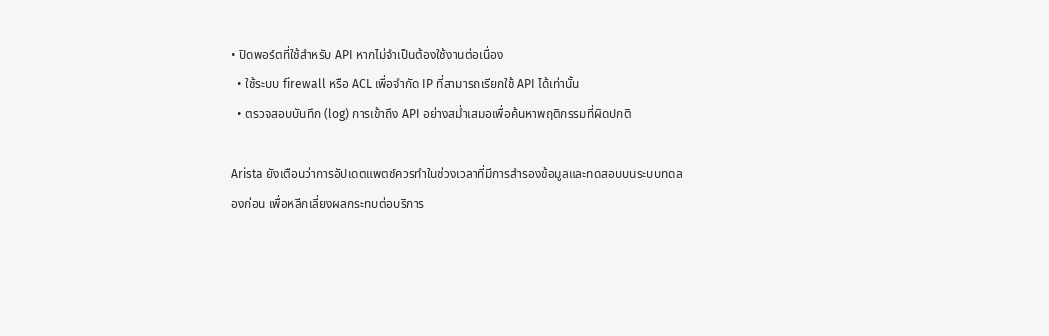• ปิดพอร์ตที่ใช้สำหรับ API หากไม่จำเป็นต้องใช้งานต่อเนื่อง
  • ใช้ระบบ firewall หรือ ACL เพื่อจำกัด IP ที่สามารถเรียกใช้ API ได้เท่านั้น
  • ตรวจสอบบันทึก (log) การเข้าถึง API อย่างสม่ำเสมอเพื่อค้นหาพฤติกรรมที่ผิดปกติ

Arista ยังเตือนว่าการอัปเดตแพตช์ควรทำในช่วงเวลาที่มีการสำรองข้อมูลและทดสอบบนระบบทดลองก่อน เพื่อหลีกเลี่ยงผลกระทบต่อบริการ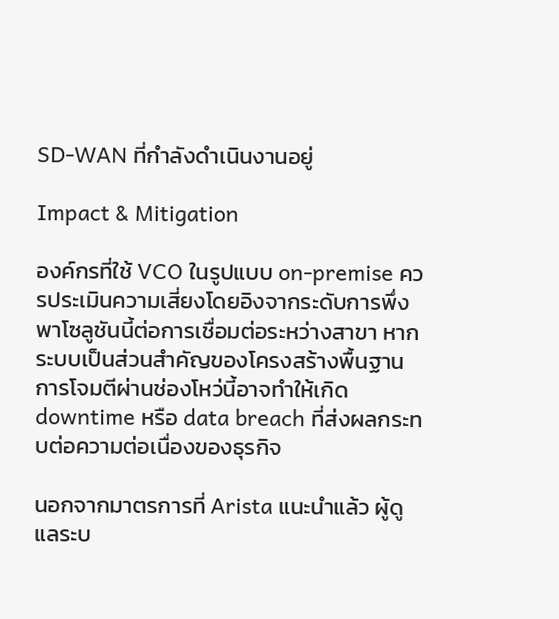SD‑WAN ที่กำลังดำเนินงานอยู่

Impact & Mitigation

องค์กรที่ใช้ VCO ในรูปแบบ on‑premise ควรประเมินความเสี่ยงโดยอิงจากระดับการพึ่งพาโซลูชันนี้ต่อการเชื่อมต่อระหว่างสาขา หากระบบเป็นส่วนสำคัญของโครงสร้างพื้นฐาน การโจมตีผ่านช่องโหว่นี้อาจทำให้เกิด downtime หรือ data breach ที่ส่งผลกระทบต่อความต่อเนื่องของธุรกิจ

นอกจากมาตรการที่ Arista แนะนำแล้ว ผู้ดูแลระบ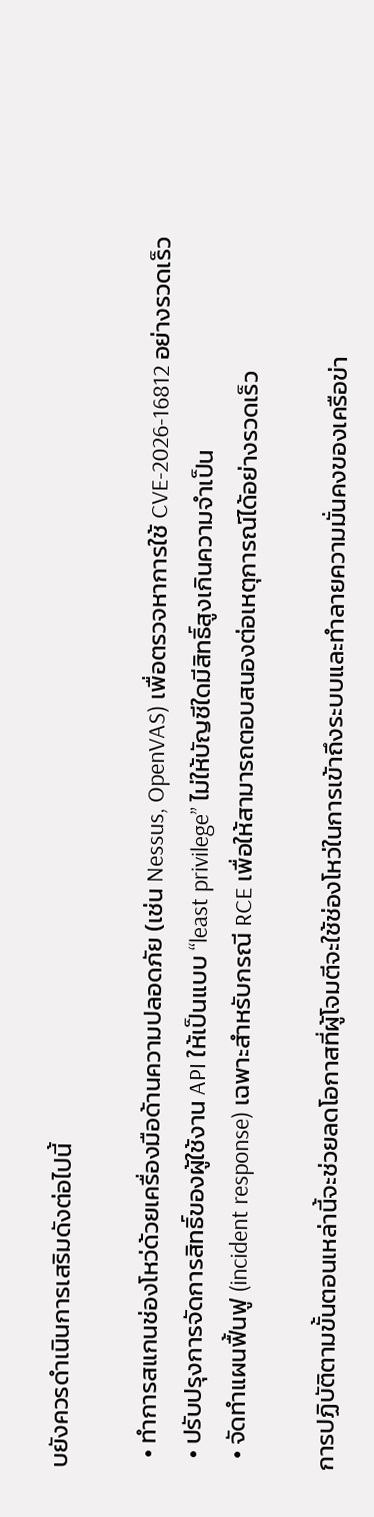บยังควรดำเนินการเสริมดังต่อไปนี้

  • ทำการสแกนช่องโหว่ด้วยเครื่องมือด้านความปลอดภัย (เช่น Nessus, OpenVAS) เพื่อตรวจหาการใช้ CVE‑2026‑16812 อย่างรวดเร็ว
  • ปรับปรุงการจัดการสิทธิ์ของผู้ใช้งาน API ให้เป็นแบบ “least privilege” ไม่ให้บัญชีใดมีสิทธิ์สูงเกินความจำเป็น
  • จัดทำแผนฟื้นฟู (incident response) เฉพาะสำหรับกรณี RCE เพื่อให้สามารถตอบสนองต่อเหตุการณ์ได้อย่างรวดเร็ว

การปฏิบัติตามขั้นตอนเหล่านี้จะช่วยลดโอกาสที่ผู้โจมตีจะใช้ช่องโหว่ในการเข้าถึงระบบและทำลายความมั่นคงของเครือข่า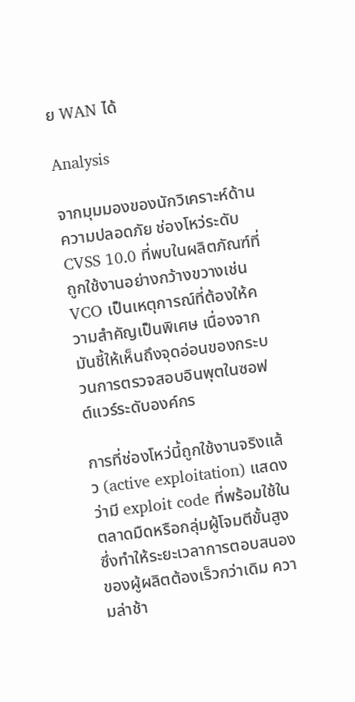ย WAN ได้

Analysis

จากมุมมองของนักวิเคราะห์ด้านความปลอดภัย ช่องโหว่ระดับ CVSS 10.0 ที่พบในผลิตภัณฑ์ที่ถูกใช้งานอย่างกว้างขวางเช่น VCO เป็นเหตุการณ์ที่ต้องให้ความสำคัญเป็นพิเศษ เนื่องจากมันชี้ให้เห็นถึงจุดอ่อนของกระบวนการตรวจสอบอินพุตในซอฟต์แวร์ระดับองค์กร

การที่ช่องโหว่นี้ถูกใช้งานจริงแล้ว (active exploitation) แสดงว่ามี exploit code ที่พร้อมใช้ในตลาดมืดหรือกลุ่มผู้โจมตีขั้นสูง ซึ่งทำให้ระยะเวลาการตอบสนองของผู้ผลิตต้องเร็วกว่าเดิม ความล่าช้า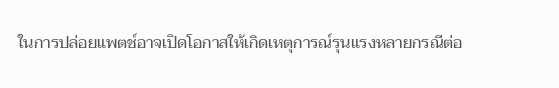ในการปล่อยแพตช์อาจเปิดโอกาสให้เกิดเหตุการณ์รุนแรงหลายกรณีต่อ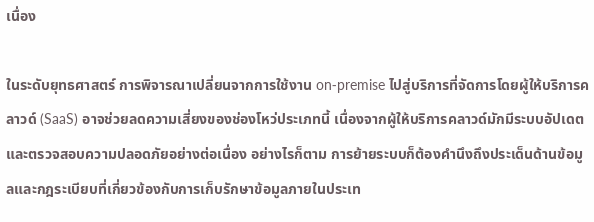เนื่อง

ในระดับยุทธศาสตร์ การพิจารณาเปลี่ยนจากการใช้งาน on‑premise ไปสู่บริการที่จัดการโดยผู้ให้บริการคลาวด์ (SaaS) อาจช่วยลดความเสี่ยงของช่องโหว่ประเภทนี้ เนื่องจากผู้ให้บริการคลาวด์มักมีระบบอัปเดตและตรวจสอบความปลอดภัยอย่างต่อเนื่อง อย่างไรก็ตาม การย้ายระบบก็ต้องคำนึงถึงประเด็นด้านข้อมูลและกฎระเบียบที่เกี่ยวข้องกับการเก็บรักษาข้อมูลภายในประเท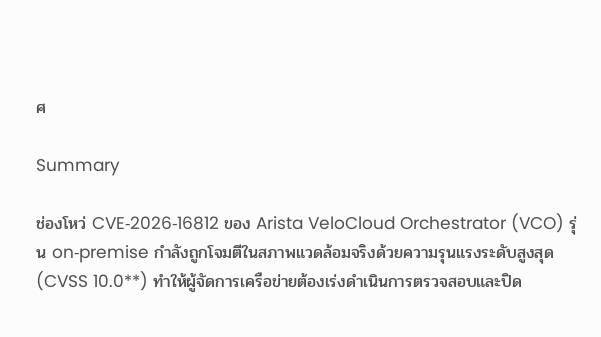ศ

Summary

ช่องโหว่ CVE‑2026‑16812 ของ Arista VeloCloud Orchestrator (VCO) รุ่น on‑premise กำลังถูกโจมตีในสภาพแวดล้อมจริงด้วยความรุนแรงระดับสูงสุด (CVSS 10.0**) ทำให้ผู้จัดการเครือข่ายต้องเร่งดำเนินการตรวจสอบและปิด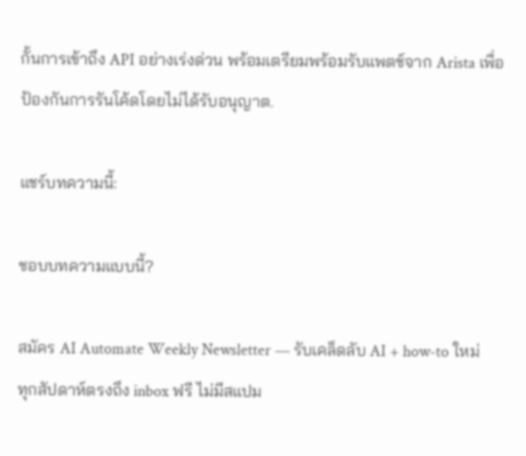กั้นการเข้าถึง API อย่างเร่งด่วน พร้อมเตรียมพร้อมรับแพตช์จาก Arista เพื่อป้องกันการรันโค้ดโดยไม่ได้รับอนุญาต.

แชร์บทความนี้:

ชอบบทความแบบนี้?

สมัคร AI Automate Weekly Newsletter — รับเคล็ดลับ AI + how-to ใหม่
ทุกสัปดาห์ตรงถึง inbox ฟรี ไม่มีสแปม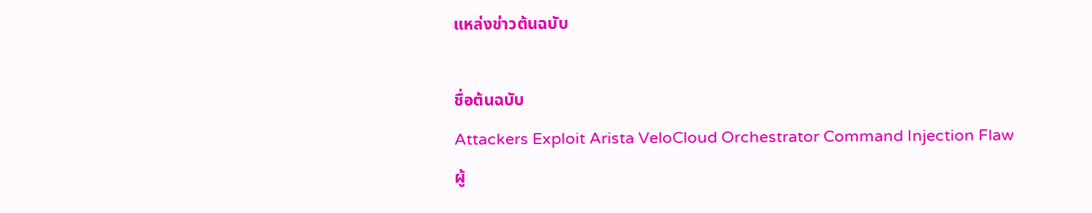แหล่งข่าวต้นฉบับ

ชื่อต้นฉบับ
Attackers Exploit Arista VeloCloud Orchestrator Command Injection Flaw
ผู้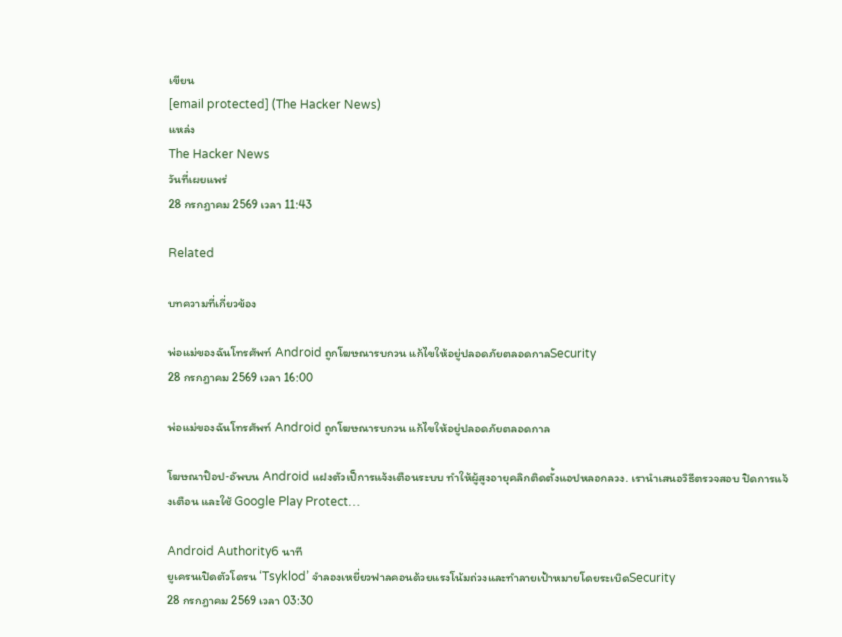เขียน
[email protected] (The Hacker News)
แหล่ง
The Hacker News
วันที่เผยแพร่
28 กรกฎาคม 2569 เวลา 11:43

Related

บทความที่เกี่ยวข้อง

พ่อแม่ของฉันโทรศัพท์ Android ถูกโฆษณารบกวน แก้ไขให้อยู่ปลอดภัยตลอดกาลSecurity
28 กรกฎาคม 2569 เวลา 16:00

พ่อแม่ของฉันโทรศัพท์ Android ถูกโฆษณารบกวน แก้ไขให้อยู่ปลอดภัยตลอดกาล

โฆษณาป๊อป‑อัพบน Android แฝงตัวเป็การแจ้งเตือนระบบ ทำให้ผู้สูงอายุคลิกติดตั้งแอปหลอกลวง. เรานำเสนอวิธีตรวจสอบ ปิดการแจ้งเตือน และใช้ Google Play Protect…

Android Authority6 นาที
ยูเครนเปิดตัวโดรน ‘Tsyklod’ จำลองเหยี่ยวฟาลคอนด้วยแรงโน้มถ่วงและทำลายเป้าหมายโดยระเบิดSecurity
28 กรกฎาคม 2569 เวลา 03:30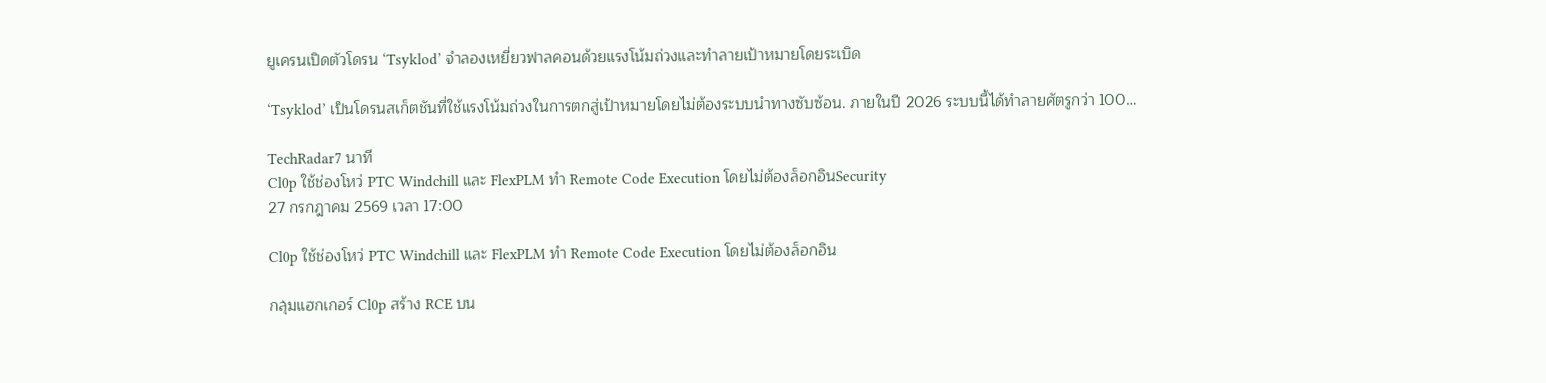ยูเครนเปิดตัวโดรน ‘Tsyklod’ จำลองเหยี่ยวฟาลคอนด้วยแรงโน้มถ่วงและทำลายเป้าหมายโดยระเบิด

‘Tsyklod’ เป็นโดรนสเก็ตชันที่ใช้แรงโน้มถ่วงในการตกสู่เป้าหมายโดยไม่ต้องระบบนำทางซับซ้อน. ภายในปี 2026 ระบบนี้ได้ทำลายศัตรูกว่า 100…

TechRadar7 นาที
Cl0p ใช้ช่องโหว่ PTC Windchill และ FlexPLM ทำ Remote Code Execution โดยไม่ต้องล็อกอินSecurity
27 กรกฎาคม 2569 เวลา 17:00

Cl0p ใช้ช่องโหว่ PTC Windchill และ FlexPLM ทำ Remote Code Execution โดยไม่ต้องล็อกอิน

กลุ̀มแฮกเกอร์ Cl0p สร้าง RCE บน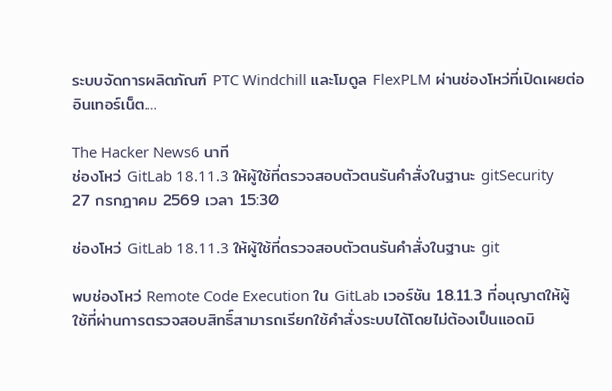ระบบจัดการผลิตภัณฑ์ PTC Windchill และโมดูล FlexPLM ผ่านช่องโหว่ที่เปิดเผยต่ออินเทอร์เน็ต.…

The Hacker News6 นาที
ช่องโหว่ GitLab 18.11.3 ให้ผู้ใช้ที่ตรวจสอบตัวตนรันคำสั่งในฐานะ gitSecurity
27 กรกฎาคม 2569 เวลา 15:30

ช่องโหว่ GitLab 18.11.3 ให้ผู้ใช้ที่ตรวจสอบตัวตนรันคำสั่งในฐานะ git

พบช่องโหว่ Remote Code Execution ใน GitLab เวอร์ชัน 18.11.3 ที่อนุญาตให้ผู้ใช้ที่ผ่านการตรวจสอบสิทธิ์สามารถเรียกใช้คำสั่งระบบได้โดยไม่ต้องเป็นแอดมิ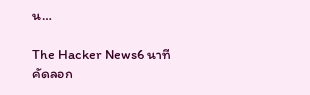น…

The Hacker News6 นาที
คัดลอก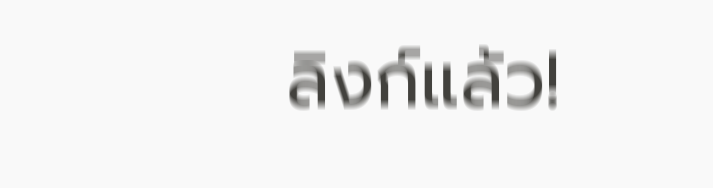ลิงก์แล้ว!